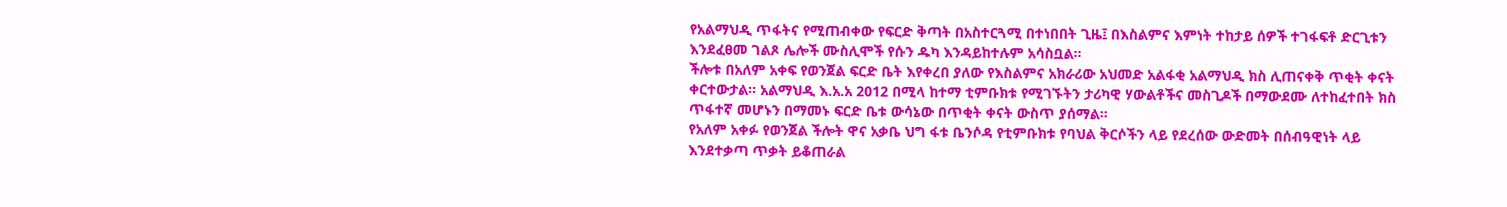የአልማህዲ ጥፋትና የሚጠብቀው የፍርድ ቅጣት በአስተርጓሚ በተነበበት ጊዜ፤ በእስልምና እምነት ተከታይ ሰዎች ተገፋፍቶ ድርጊቱን እንደፈፀመ ገልጾ ሌሎች ሙስሊሞች የሱን ዱካ እንዳይከተሉም አሳስቧል።
ችሎቱ በአለም አቀፍ የወንጀል ፍርድ ቤት እየቀረበ ያለው የእስልምና አክራሪው አህመድ አልፋቂ አልማህዲ ክስ ሊጠናቀቅ ጥቂት ቀናት ቀርተውታል። አልማህዲ እ.አ.አ 2012 በሚላ ከተማ ቲምቡክቱ የሚገኙትን ታሪካዊ ሃውልቶችና መስጊዶች በማውደሙ ለተከፈተበት ክስ ጥፋተኛ መሆኑን በማመኑ ፍርድ ቤቱ ውሳኔው በጥቂት ቀናት ውስጥ ያሰማል።
የአለም አቀፉ የወንጀል ችሎት ዋና አቃቤ ህግ ፋቱ ቤንሶዳ የቲምቡክቱ የባህል ቅርሶችን ላይ የደረሰው ውድመት በሰብዓዊነት ላይ እንደተቃጣ ጥቃት ይቆጠራል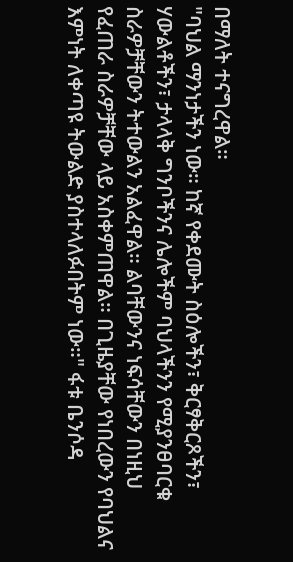በማለት ተናግረዋል።
"ባህል ማንነታችን ነው። ከኛ የቀደሙት ስዕሎችን፣ ቅርፃቅርጾችን፣ ሃውልቶችን፣ ታላላቅ ግንቦችንና ሌሎችም ባህላችንን የሚያንፀባርቁ ስራዎቻቸውን ትተውልን አልፈዋል። ልባቸውንና ነፍሳቸውን በነዚህ የፈጠራ ስራዎቻቸው ላይ አስቀምጠዋል። በጊዜያቸው የነበረውን የባህልና እምነት ለቀጣዩ ትውልድ ያስተላለፉበትም ነው።" ፋቱ ቤንሶዳ